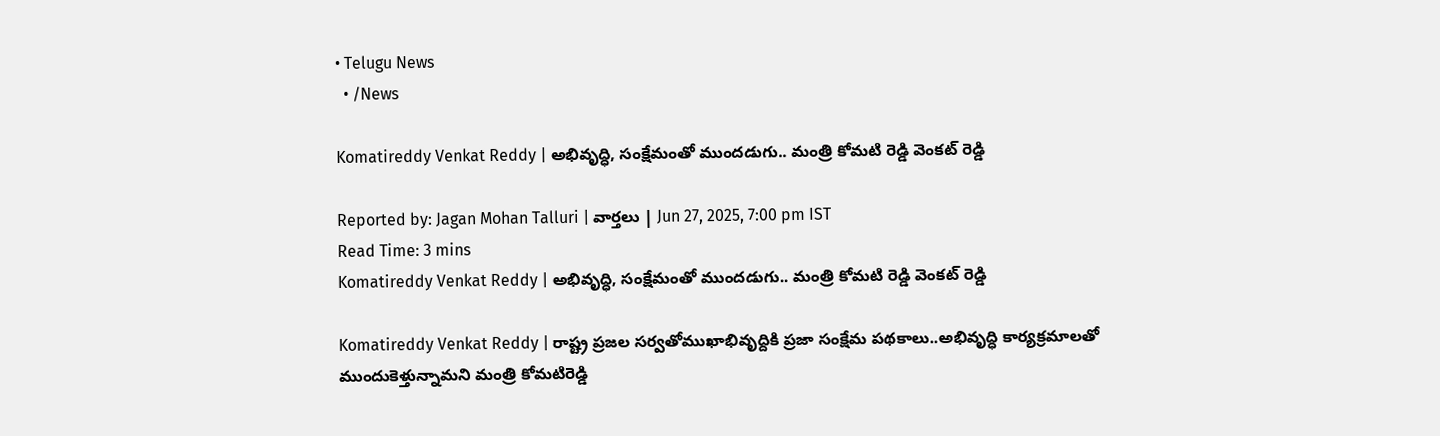• Telugu News
  • /News

Komatireddy Venkat Reddy | అభివృద్ధి, సంక్షేమంతో ముందడుగు.. మంత్రి కోమటి రెడ్డి వెంకట్ రెడ్డి

Reported by: Jagan Mohan Talluri | వార్త‌లు | Jun 27, 2025, 7:00 pm IST
Read Time: 3 mins
Komatireddy Venkat Reddy | అభివృద్ధి, సంక్షేమంతో ముందడుగు.. మంత్రి కోమటి రెడ్డి వెంకట్ రెడ్డి

Komatireddy Venkat Reddy | రాష్ట్ర ప్రజల సర్వతోముఖాభివృద్దికి ప్రజా సంక్షేమ పథకాలు..అభివృద్ధి కార్యక్రమాలతో ముందుకెళ్తున్నామని మంత్రి కోమటిరెడ్డి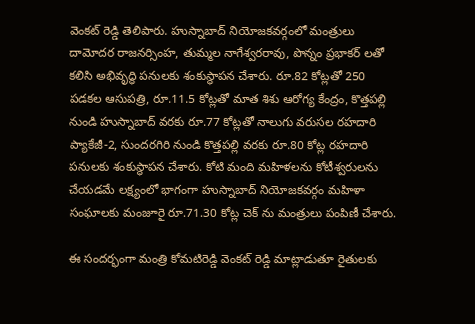వెంకట్ రెడ్డి తెలిపారు. హుస్నాబాద్ నియోజకవర్గంలో మంత్రులు దామోదర రాజనర్సింహ, తుమ్మల నాగేశ్వరరావు, పొన్నం ప్రభాకర్ లతో కలిసి అభివృద్ధి పనులకు శంకుస్థాపన చేశారు. రూ.82 కోట్లతో 250 పడకల ఆసుపత్రి, రూ.11.5 కోట్లతో మాత శిశు ఆరోగ్య కేంద్రం, కొత్తపల్లి నుండి హుస్నాబాద్ వరకు రూ.77 కోట్లతో నాలుగు వరుసల రహదారి ప్యాకేజీ-2, సుందరగిరి నుండి కొత్తపల్లి వరకు రూ.80 కోట్ల రహదారి పనులకు శంకుస్థాపన చేశారు. కోటి మంది మహిళలను కోటీశ్వరులను చేయడమే లక్ష్యంలో భాగంగా హుస్నాబాద్ నియోజకవర్గం మహిళా సంఘాలకు మంజూరై రూ.71.30 కోట్ల చెక్ ను మంత్రులు పంపిణీ చేశారు.

ఈ సందర్భంగా మంత్రి కోమటిరెడ్డి వెంకట్ రెడ్డి మాట్లాడుతూ రైతులకు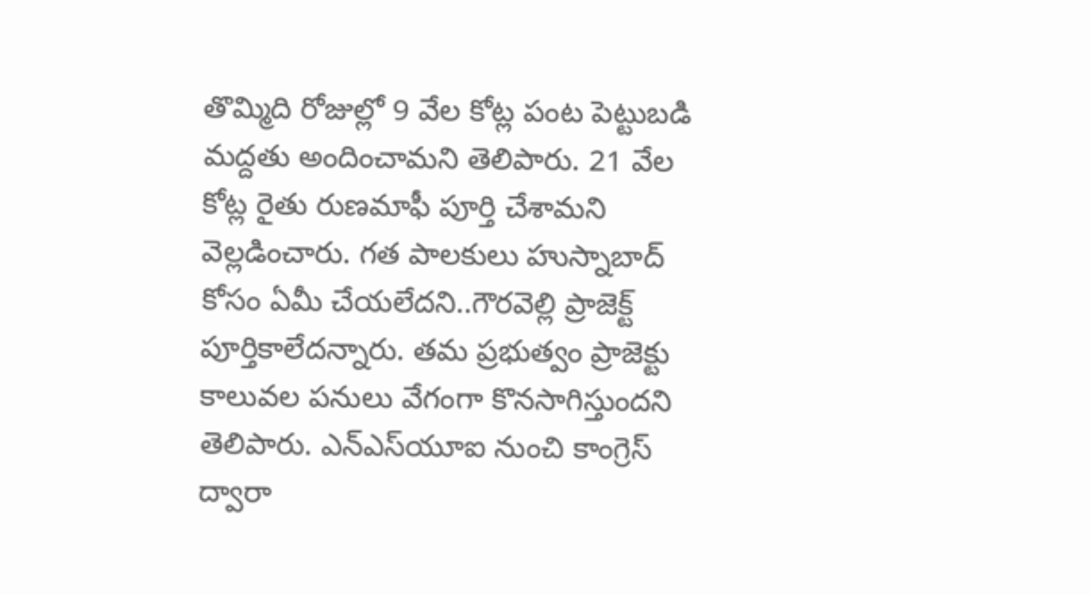తొమ్మిది రోజుల్లో 9 వేల కోట్ల పంట పెట్టుబడి మద్దతు అందించామని తెలిపారు. 21 వేల కోట్ల రైతు రుణమాఫీ పూర్తి చేశామని వెల్లడించారు. గత పాలకులు హుస్నాబాద్ కోసం ఏమీ చేయలేదని..గౌరవెల్లి ప్రాజెక్ట్ పూర్తికాలేదన్నారు. తమ ప్రభుత్వం ప్రాజెక్టు కాలువల పనులు వేగంగా కొనసాగిస్తుందని తెలిపారు. ఎన్ఎస్‌యూఐ నుంచి కాంగ్రెస్ ద్వారా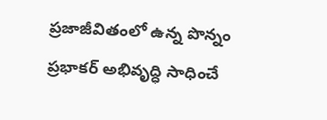ప్రజాజీవితంలో ఉన్న పొన్నం ప్రభాకర్ అభివృద్ధి సాధించే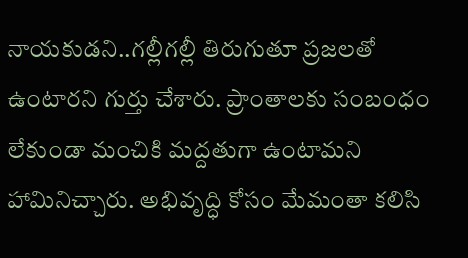నాయకుడని..గల్లీగల్లీ తిరుగుతూ ప్రజలతో ఉంటారని గుర్తు చేశారు. ప్రాంతాలకు సంబంధం లేకుండా మంచికి మద్దతుగా ఉంటామని హామినిచ్చారు. అభివృద్ధి కోసం మేమంతా కలిసి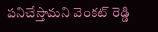పనిచేస్తామని వెంకట్ రెడ్డి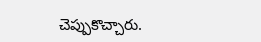చెప్పుకొచ్చారు.